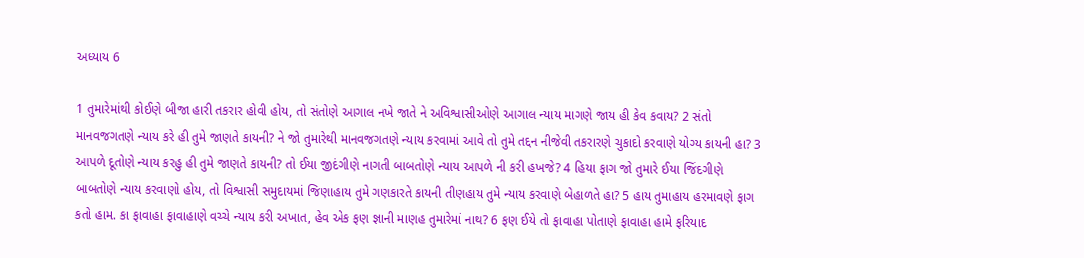અધ્યાય 6

1 તુમારેમાંથી કોઈણે બીજા હારી તકરાર હોવી હોય, તો સંતોણે આગાલ નખે જાતે ને અવિશ્વાસીઓણે આગાલ ન્યાય માગણે જાય હી કેવ કવાય? 2 સંતો માનવજગતણે ન્યાય કરે હી તુમે જાણતે કાયની? ને જો તુમારેથી માનવજગતણે ન્યાય કરવામાં આવે તો તુમે તદ્દન નીજેવી તકરારણે ચુકાદો કરવાણે યોગ્ય કાયની હા? 3 આપળે દૂતોણે ન્યાય કરહુ હી તુમે જાણતે કાયની? તો ઈયા જીદંગીણે નાગતી બાબતોણે ન્યાય આપળે ની કરી હખજે? 4 હિયા ફાગ જો તુમારે ઈયા જિંદગીણે બાબતોણે ન્યાય કરવાણો હોય, તો વિશ્વાસી સમુદાયમાં જિણાહાય તુમે ગણકારતે કાયની તીણહાય તુમે ન્યાય કરવાણે બેહાળતે હા? 5 હાય તુમાહાય હરમાવણે ફાગ કતો હામ. કા ફાવાહા ફાવાહાણે વચ્ચે ન્યાય કરી અખાત, હેવ એક ફણ જ્ઞાની માણહ તુમારેમાં નાથ? 6 ફણ ઈયે તો ફાવાહા પોતાણે ફાવાહા હામે ફરિયાદ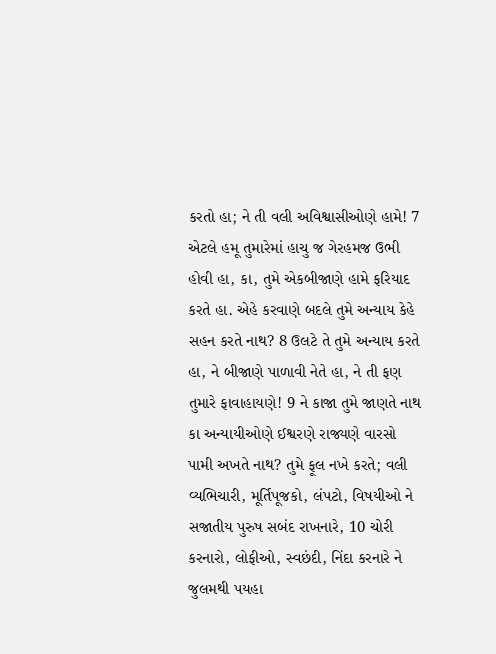કરતો હા; ને તી વલી અવિશ્વાસીઓણે હામે! 7 એટલે હમૂ તુમારેમાં હાચુ જ ગેરહમજ ઉભી હોવી હા, કા, તુમે એકબીજાણે હામે ફરિયાદ કરતે હા. એહે કરવાણે બદલે તુમે અન્યાય કેહે સહન કરતે નાથ? 8 ઉલટે તે તુમે અન્યાય કરતે હા, ને બીજાણે પાળાવી નેતે હા, ને તી ફણ તુમારે ફાવાહાયણે! 9 ને કાજા તુમે જાણતે નાથ કા અન્યાયીઓણે ઈશ્વરણે રાજ્યણે વારસો પામી અખતે નાથ? તુમે ફૂલ નખે કરતે; વલી વ્યભિચારી, મૂર્તિપૂજકો, લંપટો, વિષયીઓ ને સજાતીય પુરુષ સબંદ રાખનારે, 10 ચોરી કરનારો, લોફીઓ, સ્વછંદી, નિંદા કરનારે ને જુલમથી પયહા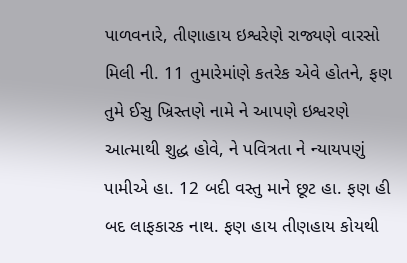પાળવનારે, તીણાહાય ઇશ્વરેણે રાજ્યણે વારસો મિલી ની. 11 તુમારેમાંણે કતરેક એવે હોતને, ફણ તુમે ઈસુ ખ્રિસ્તણે નામે ને આપણે ઇશ્વરણે આત્માથી શુદ્ધ હોવે, ને પવિત્રતા ને ન્યાયપણું પામીએ હા. 12 બદી વસ્તુ માને છૂટ હા. ફણ હી બદ લાફકારક નાથ. ફણ હાય તીણહાય કોયથી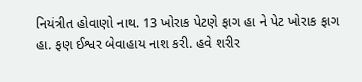નિયંત્રીત હોવાણો નાથ. 13 ખોરાક પેટણે ફાગ હા ને પેટ ખોરાક ફાગ હા. ફણ ઈશ્વર બેવાહાય નાશ કરી. હવે શરીર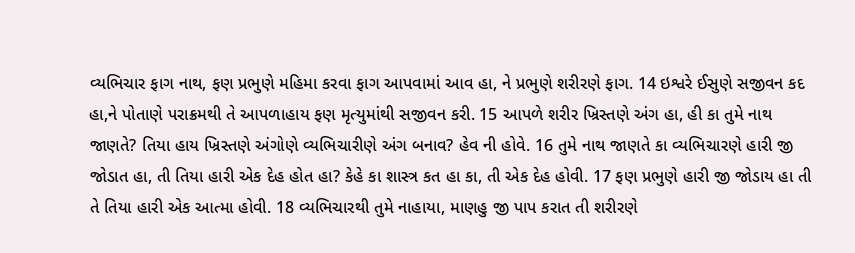વ્યભિચાર ફાગ નાથ, ફણ પ્રભુણે મહિમા કરવા ફાગ આપવામાં આવ હા, ને પ્રભુણે શરીરણે ફાગ. 14 ઇશ્વરે ઈસુણે સજીવન કદ હા,ને પોતાણે પરાક્રમથી તે આપળાહાય ફણ મૃત્યુમાંથી સજીવન કરી. 15 આપળે શરીર ખ્રિસ્તણે અંગ હા, હી કા તુમે નાથ જાણતે? તિયા હાય ખ્રિસ્તણે અંગોણે વ્યભિચારીણે અંગ બનાવ? હેવ ની હોવે. 16 તુમે નાથ જાણતે કા વ્યભિચારણે હારી જી જોડાત હા, તી તિયા હારી એક દેહ હોત હા? કેહે કા શાસ્ત્ર કત હા કા, તી એક દેહ હોવી. 17 ફણ પ્રભુણે હારી જી જોડાય હા તી તે તિયા હારી એક આત્મા હોવી. 18 વ્યભિચારથી તુમે નાહાયા, માણહુ જી પાપ કરાત તી શરીરણે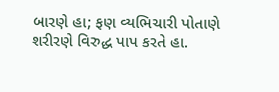બારણે હા; ફણ વ્યભિચારી પોતાણે શરીરણે વિરુદ્ધ પાપ કરતે હા.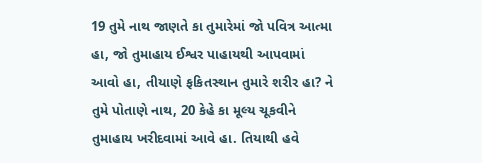19 તુમે નાથ જાણતે કા તુમારેમાં જો પવિત્ર આત્મા હા, જો તુમાહાય ઈશ્વર પાહાયથી આપવામાં આવો હા, તીયાણે ફકિતસ્થાન તુમારે શરીર હા? ને તુમે પોતાણે નાથ, 20 કેહે કા મૂલ્ય ચૂકવીને તુમાહાય ખરીદવામાં આવે હા. તિયાથી હવે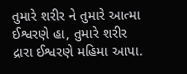તુમારે શરીર ને તુમારે આત્મા ઈશ્વરણે હા, તુમારે શરીર દ્રારા ઈશ્વરણે મહિમા આપા.